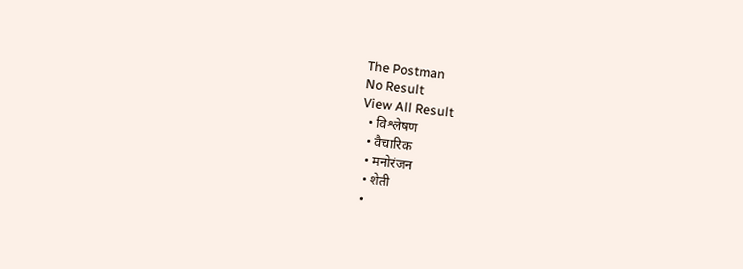The Postman
No Result
View All Result
  • विश्लेषण
  • वैचारिक
  • मनोरंजन
  • शेती
  •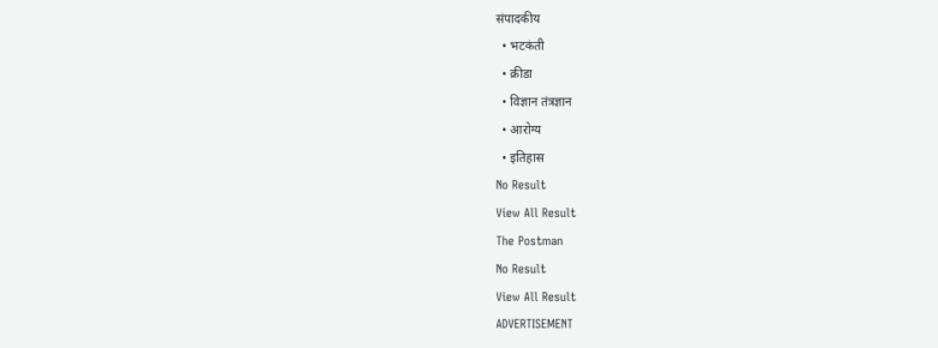संपादकीय
  • भटकंती
  • क्रीडा
  • विज्ञान तंत्रज्ञान
  • आरोग्य
  • इतिहास
No Result
View All Result
The Postman
No Result
View All Result
ADVERTISEMENT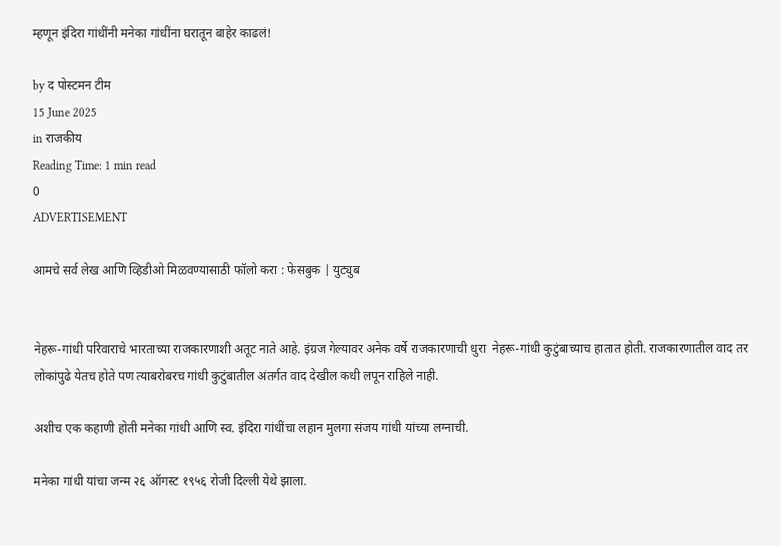म्हणून इंदिरा गांधींनी मनेका गांधींना घरातून बाहेर काढलं!

by द पोस्टमन टीम
15 June 2025
in राजकीय
Reading Time: 1 min read
0
ADVERTISEMENT

आमचे सर्व लेख आणि व्हिडीओ मिळवण्यासाठी फॉलो करा : फेसबुक | युट्युब


नेहरू-गांधी परिवाराचे भारताच्या राजकारणाशी अतूट नाते आहे. इंग्रज गेल्यावर अनेक वर्षे राजकारणाची धुरा  नेहरू-गांधी कुटुंबाच्याच हातात होती. राजकारणातील वाद तर लोकांपुढे येतच होते पण त्याबरोबरच गांधी कुटुंबातील अंतर्गत वाद देखील कधी लपून राहिले नाही.

अशीच एक कहाणी होती मनेका गांधी आणि स्व. इंदिरा गांधींचा लहान मुलगा संजय गांधी यांच्या लग्नाची.

मनेका गांधी यांचा जन्म २६ ऑगस्ट १९५६ रोजी दिल्ली येथे झाला.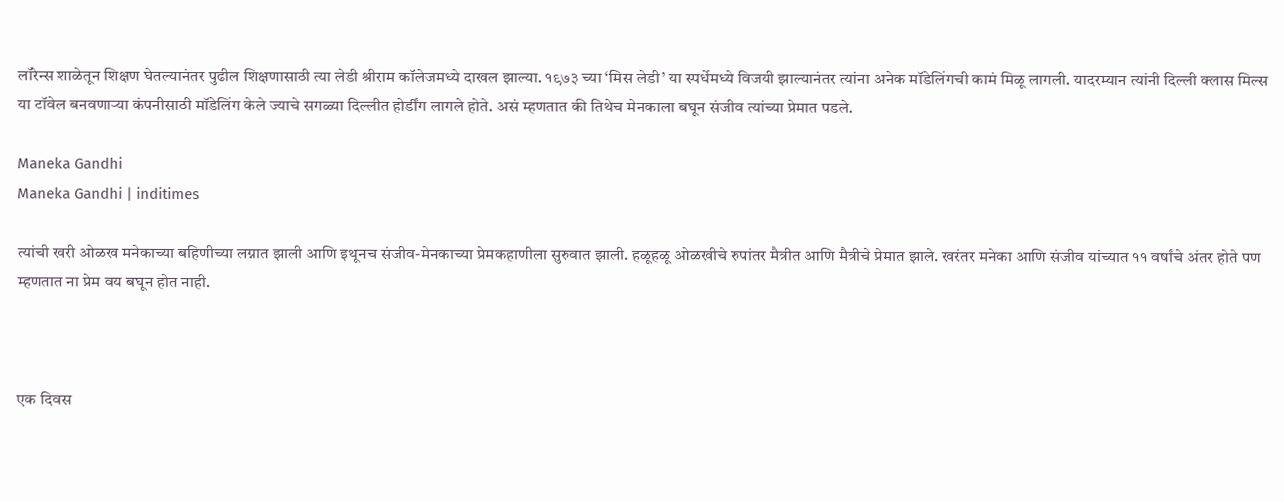लॉरेन्स शाळेतून शिक्षण घेतल्यानंतर पुढील शिक्षणासाठी त्या लेडी श्रीराम कॉलेजमध्ये दाखल झाल्या. १९७३ च्या ‘मिस लेडी’ या स्पर्धेमध्ये विजयी झाल्यानंतर त्यांना अनेक मॉडेलिंगची कामं मिळू लागली. यादरम्यान त्यांनी दिल्ली क्लास मिल्स या टॉवेल बनवणाऱ्या कंपनीसाठी मॉडेलिंग केले ज्याचे सगळ्या दिल्लीत होर्डींग लागले होते. असं म्हणतात की तिथेच मेनकाला बघून संजीव त्यांच्या प्रेमात पडले.

Maneka Gandhi
Maneka Gandhi | inditimes

त्यांची खरी ओळख मनेकाच्या बहिणीच्या लग्नात झाली आणि इथूनच संजीव-मेनकाच्या प्रेमकहाणीला सुरुवात झाली. हळूहळू ओळखीचे रुपांतर मैत्रीत आणि मैत्रीचे प्रेमात झाले. खरंतर मनेका आणि संजीव यांच्यात ११ वर्षांचे अंतर होते पण म्हणतात ना प्रेम वय बघून होत नाही.



एक दिवस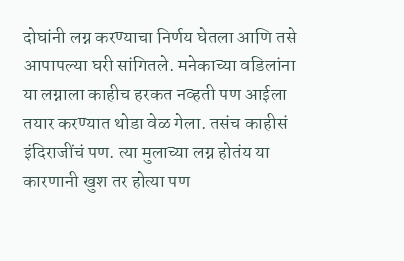दोघांनी लग्न करण्याचा निर्णय घेतला आणि तसे आपापल्या घरी सांगितले. मनेकाच्या वडिलांना या लग्नाला काहीच हरकत नव्हती पण आईला तयार करण्यात थोडा वेळ गेला. तसंच काहीसं इंदिराजींचं पण. त्या मुलाच्या लग्न होतंय या कारणानी खुश तर होत्या पण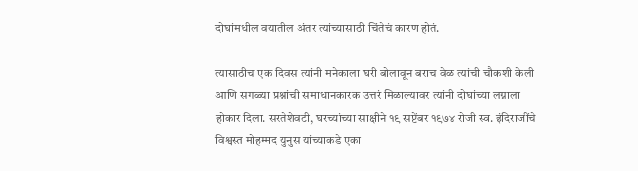दोघांमधील वयातील अंतर त्यांच्यासाठी चिंतेचं कारण होतं.

त्यासाठीच एक दिवस त्यांनी मनेकाला घरी बोलावून बराच वेळ त्यांची चौकशी केली आणि सगळ्या प्रश्नांची समाधानकारक उत्तरं मिळाल्यावर त्यांनी दोघांच्या लग्नाला होकार दिला. सरतेशेवटी, घरच्यांच्या साक्षीने १९ सप्टेंबर १९७४ रोजी स्व. इंदिराजींचे विश्वस्त मोहम्मद युनुस यांच्याकडे एका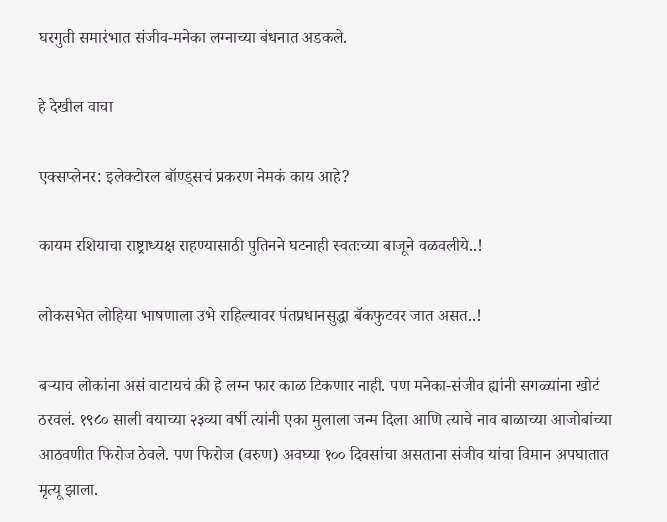घरगुती समारंभात संजीव-मनेका लग्नाच्या बंधनात अडकले.

हे देखील वाचा

एक्सप्लेनर: इलेक्टोरल बॉण्ड्सचं प्रकरण नेमकं काय आहे?

कायम रशियाचा राष्ट्राध्यक्ष राहण्यासाठी पुतिनने घटनाही स्वतःच्या बाजूने वळवलीये..!

लोकसभेत लोहिया भाषणाला उभे राहिल्यावर पंतप्रधानसुद्धा बॅकफुटवर जात असत..!

बऱ्याच लोकांना असं वाटायचं की हे लग्न फार काळ टिकणार नाही. पण मनेका-संजीव ह्यांनी सगळ्यांना खोटं ठरवलं. १९८० साली वयाच्या २३व्या वर्षी त्यांनी एका मुलाला जन्म दिला आणि त्याचे नाव बाळाच्या आजोबांच्या आठवणीत फिरोज ठेवले. पण फिरोज (वरुण) अवघ्या १०० दिवसांचा असताना संजीव यांचा विमान अपघातात मृत्यू झाला.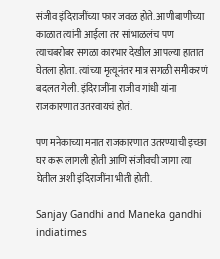संजीव इंदिराजींच्या फार जवळ होते. आणीबाणीच्या काळात त्यांनी आईला तर सांभाळलंच पण त्याचबरोबर सगळा कारभार देखील आपल्या हातात घेतला होता. त्यांच्या मृत्यूनंतर मात्र सगळी समीकरणं बदलत गेली. इंदिराजींना राजीव गांधी यांना राजकारणात उतरवायचं होतं.

पण मनेकाच्या मनात राजकारणात उतरण्याची इच्छा घर करू लागली होती आणि संजीवची जागा त्या घेतील अशी इंदिराजींना भीती होती.

Sanjay Gandhi and Maneka gandhi
indiatimes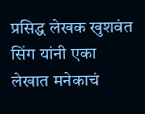प्रसिद्ध लेखक खुशवंत सिंग यांनी एका लेखात मनेकाचं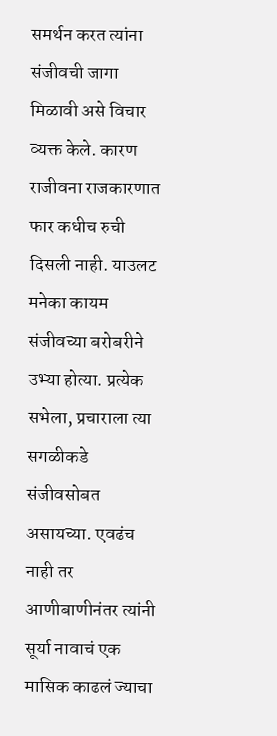समर्थन करत त्यांना संजीवची जागा मिळावी असे विचार व्यक्त केले. कारण राजीवना राजकारणात फार कधीच रुची दिसली नाही. याउलट मनेका कायम संजीवच्या बरोबरीने उभ्या होत्या. प्रत्येक सभेला, प्रचाराला त्या सगळीकडे संजीवसोबत असायच्या. एवढंच नाही तर आणीबाणीनंतर त्यांनी सूर्या नावाचं एक मासिक काढलं ज्याचा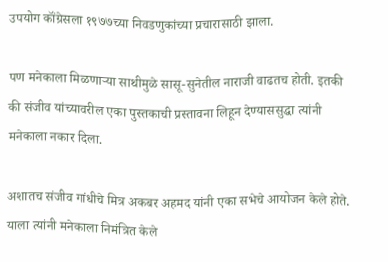उपयोग कॉंग्रेसला १९७७च्या निवडणुकांच्या प्रचारासाठी झाला.

पण मनेकाला मिळणाऱ्या साथीमुळे सासू-सुनेतील नाराजी वाढतच होती. इतकी की संजीव यांच्यावरील एका पुस्तकाची प्रस्तावना लिहून देण्याससुद्धा त्यांनी मनेकाला नकार दिला.

अशातच संजीव गांधीचे मित्र अकबर अहमद यांनी एका सभेचे आयोजन केले होते. याला त्यांनी मनेकाला निमंत्रित केले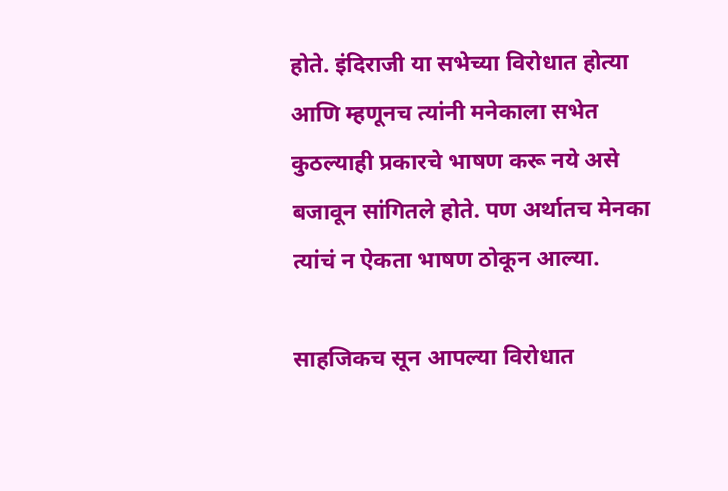होते. इंदिराजी या सभेच्या विरोधात होत्या आणि म्हणूनच त्यांनी मनेकाला सभेत कुठल्याही प्रकारचे भाषण करू नये असे बजावून सांगितले होते. पण अर्थातच मेनका त्यांचं न ऐकता भाषण ठोकून आल्या.

साहजिकच सून आपल्या विरोधात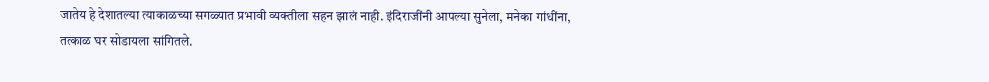जातेय हे देशातल्या त्याकाळच्या सगळ्यात प्रभावी व्यक्तीला सहन झालं नाही. इंदिराजींनी आपल्या सुनेला, मनेका गांधींना, तत्काळ घर सोडायला सांगितले.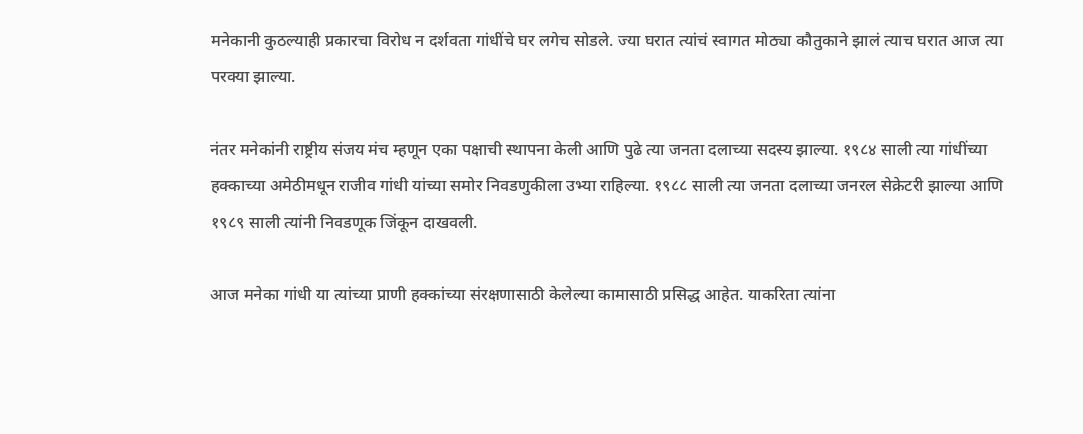मनेकानी कुठल्याही प्रकारचा विरोध न दर्शवता गांधींचे घर लगेच सोडले. ज्या घरात त्यांचं स्वागत मोठ्या कौतुकाने झालं त्याच घरात आज त्या परक्या झाल्या.

नंतर मनेकांनी राष्ट्रीय संजय मंच म्हणून एका पक्षाची स्थापना केली आणि पुढे त्या जनता दलाच्या सदस्य झाल्या. १९८४ साली त्या गांधींच्या हक्काच्या अमेठीमधून राजीव गांधी यांच्या समोर निवडणुकीला उभ्या राहिल्या. १९८८ साली त्या जनता दलाच्या जनरल सेक्रेटरी झाल्या आणि १९८९ साली त्यांनी निवडणूक जिंकून दाखवली.

आज मनेका गांधी या त्यांच्या प्राणी हक्कांच्या संरक्षणासाठी केलेल्या कामासाठी प्रसिद्ध आहेत. याकरिता त्यांना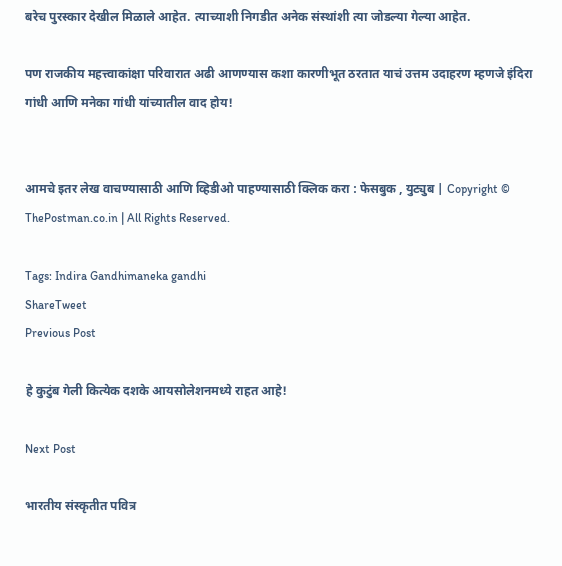बरेच पुरस्कार देखील मिळाले आहेत. त्याच्याशी निगडीत अनेक संस्थांशी त्या जोडल्या गेल्या आहेत.

पण राजकीय महत्त्वाकांक्षा परिवारात अढी आणण्यास कशा कारणीभूत ठरतात याचं उत्तम उदाहरण म्हणजे इंदिरा गांधी आणि मनेका गांधी यांच्यातील वाद होय!


आमचे इतर लेख वाचण्यासाठी आणि व्हिडीओ पाहण्यासाठी क्लिक करा : फेसबुक , युट्युब | Copyright © ThePostman.co.in | All Rights Reserved.

Tags: Indira Gandhimaneka gandhi
ShareTweet
Previous Post

हे कुटुंब गेली कित्येक दशके आयसोलेशनमध्ये राहत आहे!

Next Post

भारतीय संस्कृतीत पवित्र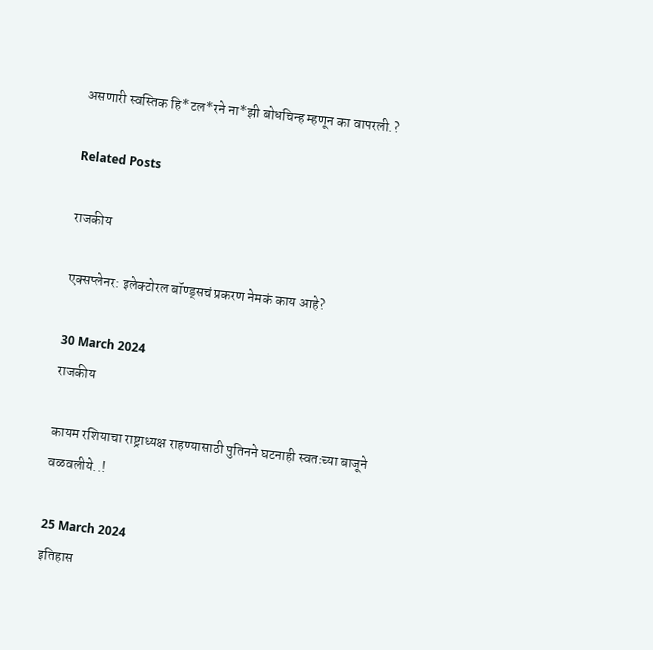असणारी स्वस्तिक हि*टल*रने ना*झी बोधचिन्ह म्हणून का वापरली.?

Related Posts

राजकीय

एक्सप्लेनर: इलेक्टोरल बॉण्ड्सचं प्रकरण नेमकं काय आहे?

30 March 2024
राजकीय

कायम रशियाचा राष्ट्राध्यक्ष राहण्यासाठी पुतिनने घटनाही स्वतःच्या बाजूने वळवलीये..!

25 March 2024
इतिहास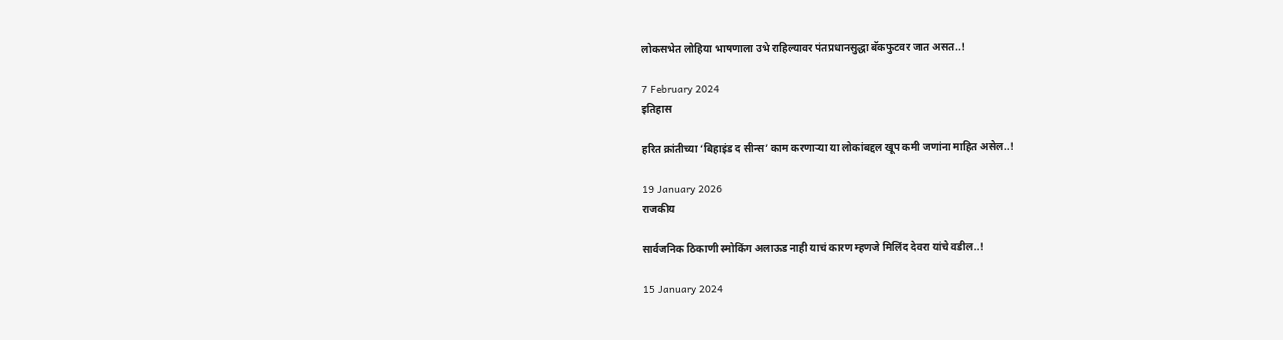लोकसभेत लोहिया भाषणाला उभे राहिल्यावर पंतप्रधानसुद्धा बॅकफुटवर जात असत..!

7 February 2024
इतिहास

हरित क्रांतीच्या ‘बिहाइंड द सीन्स’ काम करणाऱ्या या लोकांबद्दल खूप कमी जणांना माहित असेल..!

19 January 2026
राजकीय

सार्वजनिक ठिकाणी स्मोकिंग अलाऊड नाही याचं कारण म्हणजे मिलिंद देवरा यांचे वडील..!

15 January 2024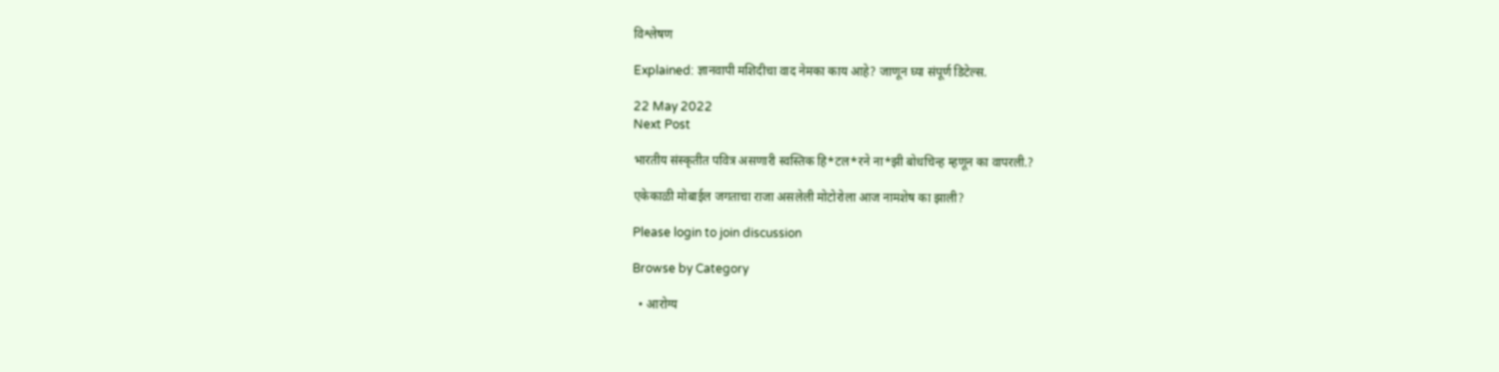विश्लेषण

Explained: ज्ञानवापी मशिदीचा वाद नेमका काय आहे? जाणून घ्या संपूर्ण डिटेल्स.

22 May 2022
Next Post

भारतीय संस्कृतीत पवित्र असणारी स्वस्तिक हि*टल*रने ना*झी बोधचिन्ह म्हणून का वापरली.?

एकेकाळी मोबाईल जगताचा राजा असलेली मोटोरोला आज नामशेष का झाली?

Please login to join discussion

Browse by Category

  • आरोग्य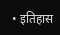• इतिहास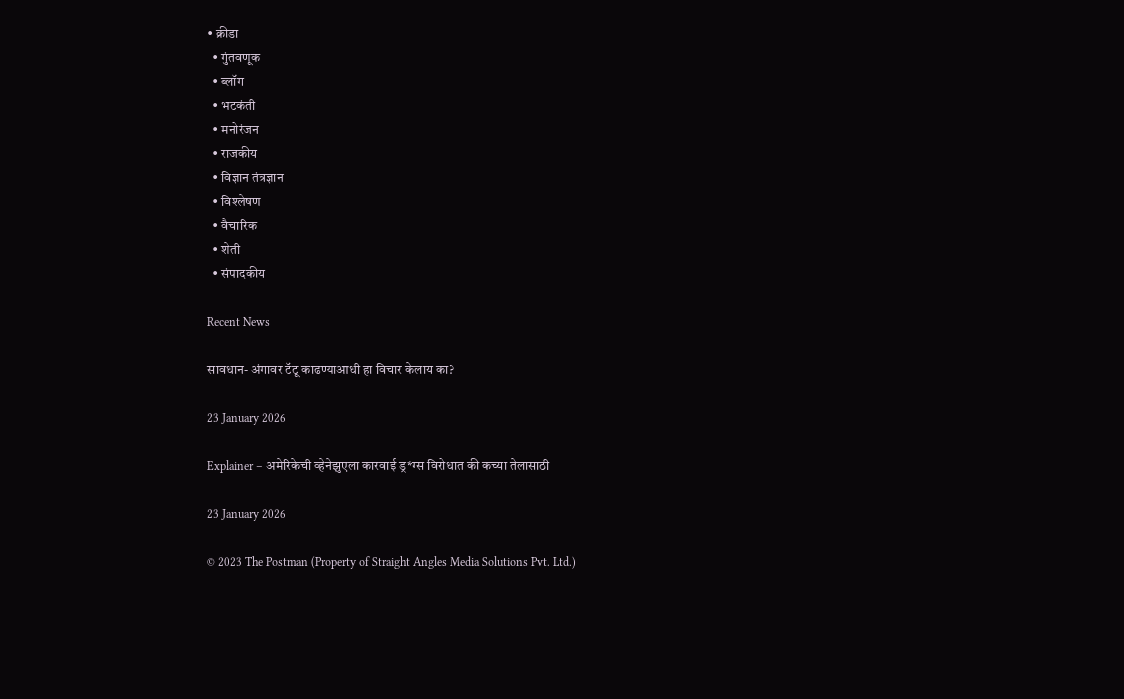• क्रीडा
  • गुंतवणूक
  • ब्लॉग
  • भटकंती
  • मनोरंजन
  • राजकीय
  • विज्ञान तंत्रज्ञान
  • विश्लेषण
  • वैचारिक
  • शेती
  • संपादकीय

Recent News

सावधान- अंगावर टॅटू काढण्याआधी हा विचार केलाय का?

23 January 2026

Explainer – अमेरिकेची व्हेनेझुएला कारवाई ड्र*ग्स विरोधात की कच्या तेलासाठी

23 January 2026

© 2023 The Postman (Property of Straight Angles Media Solutions Pvt. Ltd.)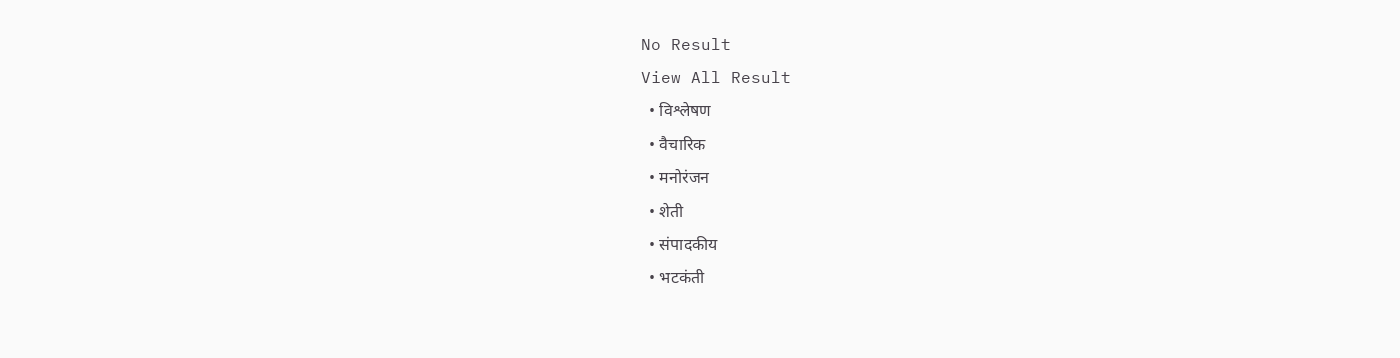No Result
View All Result
  • विश्लेषण
  • वैचारिक
  • मनोरंजन
  • शेती
  • संपादकीय
  • भटकंती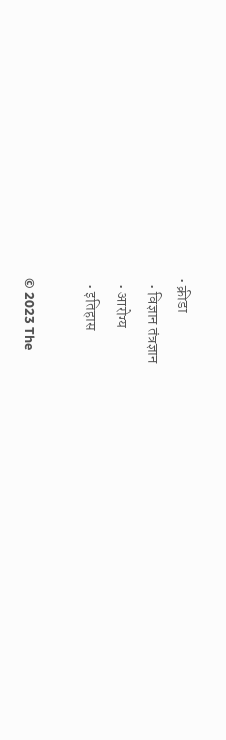• क्रीडा
  • विज्ञान तंत्रज्ञान
  • आरोग्य
  • इतिहास

© 2023 The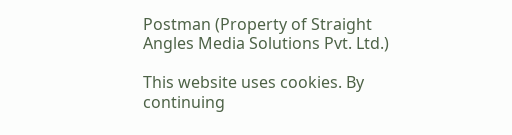Postman (Property of Straight Angles Media Solutions Pvt. Ltd.)

This website uses cookies. By continuing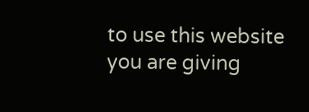to use this website you are giving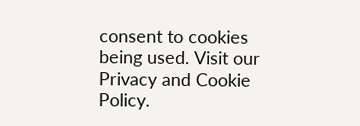consent to cookies being used. Visit our Privacy and Cookie Policy.